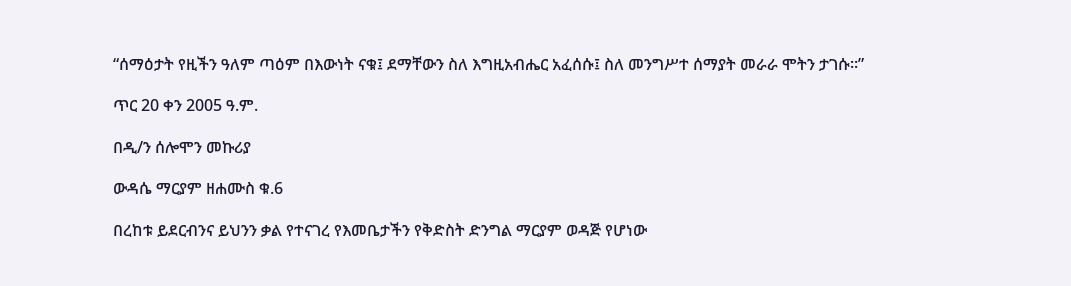“ሰማዕታት የዚችን ዓለም ጣዕም በእውነት ናቁ፤ ደማቸውን ስለ እግዚአብሔር አፈሰሱ፤ ስለ መንግሥተ ሰማያት መራራ ሞትን ታገሱ፡፡”

ጥር 20 ቀን 2005 ዓ.ም.

በዲ/ን ሰሎሞን መኩሪያ

ውዳሴ ማርያም ዘሐሙስ ቁ.6

በረከቱ ይደርብንና ይህንን ቃል የተናገረ የእመቤታችን የቅድስት ድንግል ማርያም ወዳጅ የሆነው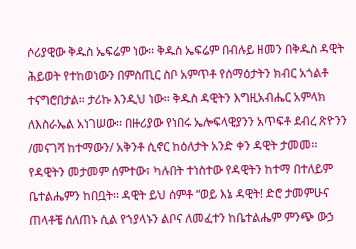ሶሪያዊው ቅዱስ ኤፍሬም ነው፡፡ ቅዱስ ኤፍሬም በብሉይ ዘመን በቅዱስ ዳዊት ሕይወት የተከወነውን በምስጢር ስቦ አምጥቶ የሰማዕታትን ክብር አጎልቶ ተናግሮበታል፡፡ ታሪኩ እንዲህ ነው፡፡ ቅዱስ ዳዊትን እግዚአብሔር አምላክ ለእስራኤል አነገሠው፡፡ በዙሪያው የነበሩ ኤሎፍላዊያንን አጥፍቶ ደብረ ጽዮንን /መናገሻ ከተማውን/ አቅንቶ ሲኖር ከዕለታት አንድ ቀን ዳዊት ታመመ፡፡የዳዊትን መታመም ሰምተው፣ ካሉበት ተነስተው የዳዊትን ከተማ በተለይም ቤተልሔምን ከበቧት፡፡ ዳዊት ይህ ሰምቶ “ወይ እኔ ዳዊት! ድሮ ታመምሁና ጠላቶቼ ሰለጠኑ ሲል የኀያላኑን ልቦና ለመፈተን ከቤተልሔም ምንጭ ውኃ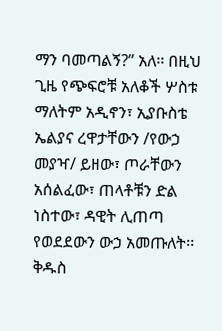ማን ባመጣልኝ?” አለ፡፡ በዚህ ጊዜ የጭፍሮቹ አለቆች ሦስቱ ማለትም አዲኖን፣ ኢያቡስቴ ኤልያና ረዋታቸውን /የውኃ መያዣ/ ይዘው፣ ጦራቸውን አሰልፈው፣ ጠላቶቹን ድል ነስተው፣ ዳዊት ሊጠጣ የወደደውን ውኃ አመጡለት፡፡ቅዱስ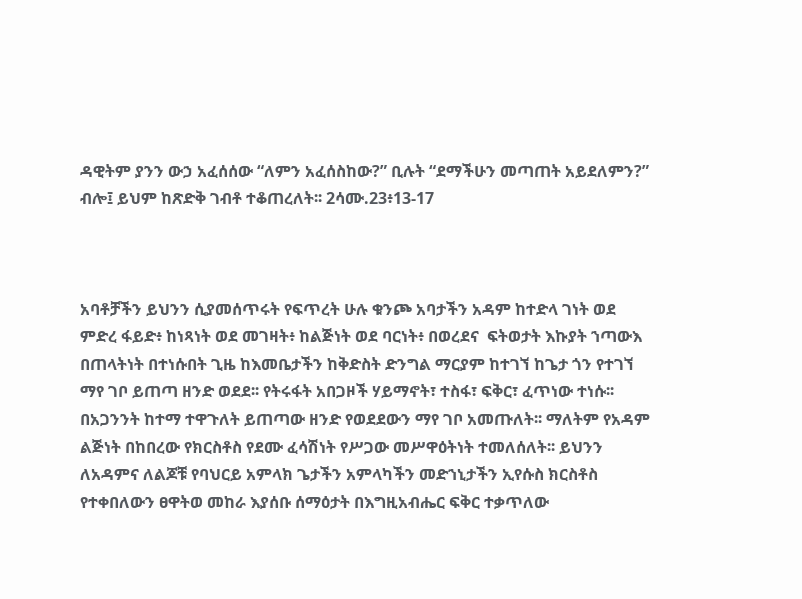ዳዊትም ያንን ውኃ አፈሰሰው “ለምን አፈሰስከው?” ቢሉት “ደማችሁን መጣጠት አይደለምን?” ብሎ፤ ይህም ከጽድቅ ገብቶ ተቆጠረለት፡፡ 2ሳሙ.23፥13-17



አባቶቻችን ይህንን ሲያመሰጥሩት የፍጥረት ሁሉ ቁንጮ አባታችን አዳም ከተድላ ገነት ወደ ምድረ ፋይድ፥ ከነጻነት ወደ መገዛት፥ ከልጅነት ወደ ባርነት፥ በወረደና  ፍትወታት እኩያት ኀጣውእ በጠላትነት በተነሱበት ጊዜ ከእመቤታችን ከቅድስት ድንግል ማርያም ከተገኘ ከጌታ ጎን የተገኘ ማየ ገቦ ይጠጣ ዘንድ ወደደ፡፡ የትሩፋት አበጋዞች ሃይማኖት፣ ተስፋ፣ ፍቅር፣ ፈጥነው ተነሱ፡፡ በአጋንንት ከተማ ተዋጉለት ይጠጣው ዘንድ የወደደውን ማየ ገቦ አመጡለት፡፡ ማለትም የአዳም ልጅነት በከበረው የክርስቶስ የደሙ ፈሳሽነት የሥጋው መሥዋዕትነት ተመለሰለት፡፡ ይህንን ለአዳምና ለልጆቹ የባህርይ አምላክ ጌታችን አምላካችን መድኀኒታችን ኢየሱስ ክርስቶስ የተቀበለውን ፀዋትወ መከራ እያሰቡ ሰማዕታት በእግዚአብሔር ፍቅር ተቃጥለው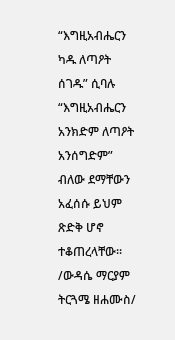“እግዚአብሔርን ካዱ ለጣዖት ሰገዱ” ሲባሉ “እግዚአብሔርን አንክድም ለጣዖት አንሰግድም” ብለው ደማቸውን አፈሰሱ ይህም ጽድቅ ሆኖ ተቆጠረላቸው፡፡ /ውዳሴ ማርያም ትርጓሜ ዘሐሙስ/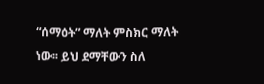“ሰማዕት” ማለት ምስክር ማለት ነው፡፡ ይህ ደማቸውን ስለ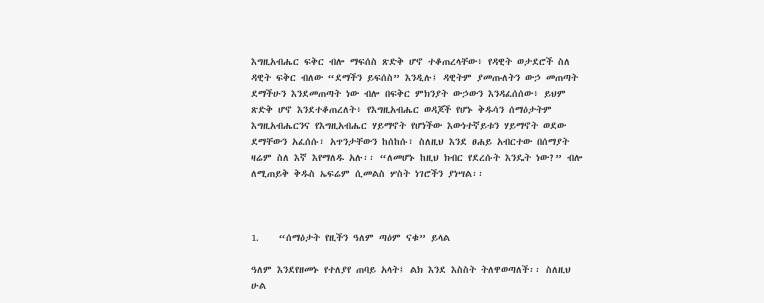እግዚአብሔር ፍቅር ብሎ ማፍሰስ ጽድቅ ሆኖ ተቆጠረላቸው፥ የዳዊት ወታደሮች ስለ ዳዊት ፍቅር ብለው “ደማችን ይፍሰስ” እንዲሉ፤ ዳዊትም ያመጡለትን ውኃ መጠጣት ደማችሁን እንደመጠጣት ነው ብሎ በፍቅር ምክንያት ውኃውን እንዳፈሰሰው፥ ይህም ጽድቅ ሆኖ እንደተቆጠረለት፥ የእግዚአብሔር ወዳጆች የሆኑ ቅዱሳን ሰማዕታትም እግዚአብሔርንና የእግዚአብሔር ሃይማኖት የሆነችው እውነተኛይቱን ሃይማኖት ወደው ደማቸውን አፈሰሱ፣ አጥንታቸውን ከሰከሱ፣ ስለዚህ እንደ ፀሐይ አብርተው በሰማያት ዛሬም ስለ እኛ እየማለዱ አሉ፡፡ “ለመሆኑ ከዚህ ክብር የደረሱት እንዴት ነው?” ብሎ ለሚጠይቅ ቅዱስ ኤፍሬም ሲመልስ ሦስት ነገሮችን ያነሣል፡፡



1.    “ሰማዕታት የዚችን ዓለም ጣዕም ናቁ” ይላል

ዓለም እንደየዘመኑ የተለያየ ጠባይ አላት፤ ልክ እንደ እስስት ትለዋወጣለች፡፡ ስለዚህ ሁል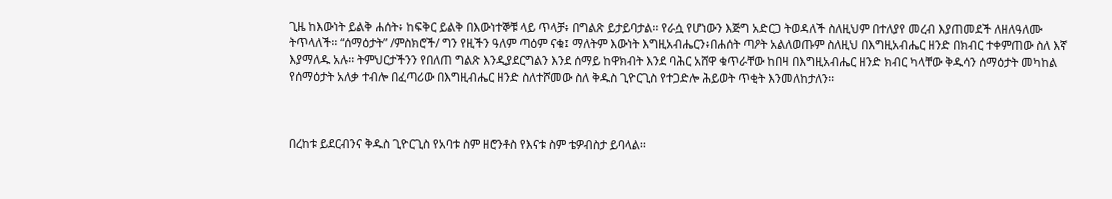ጊዜ ከእውነት ይልቅ ሐሰት፥ ከፍቅር ይልቅ በእውነተኞቹ ላይ ጥላቻ፥ በግልጽ ይታይባታል፡፡ የራሷ የሆነውን እጅግ አድርጋ ትወዳለች ስለዚህም በተለያየ መረብ እያጠመደች ለዘለዓለሙ ትጥላለች፡፡ “ሰማዕታት” /ምስክሮች/ ግን የዚችን ዓለም ጣዕም ናቁ፤ ማለትም እውነት እግዚአብሔርን፥በሐሰት ጣዖት አልለወጡም ስለዚህ በእግዚአብሔር ዘንድ በክብር ተቀምጠው ስለ እኛ እያማለዱ አሉ፡፡ ትምህርታችንን የበለጠ ግልጽ እንዲያደርግልን እንደ ሰማይ ከዋክብት እንደ ባሕር አሸዋ ቁጥራቸው ከበዛ በእግዚአብሔር ዘንድ ክብር ካላቸው ቅዱሳን ሰማዕታት መካከል የሰማዕታት አለቃ ተብሎ በፈጣሪው በእግዚብሔር ዘንድ ስለተሾመው ስለ ቅዱስ ጊዮርጊስ የተጋድሎ ሕይወት ጥቂት እንመለከታለን፡፡



በረከቱ ይደርብንና ቅዱስ ጊዮርጊስ የአባቱ ስም ዘሮንቶስ የእናቱ ስም ቴዎብስታ ይባላል፡፡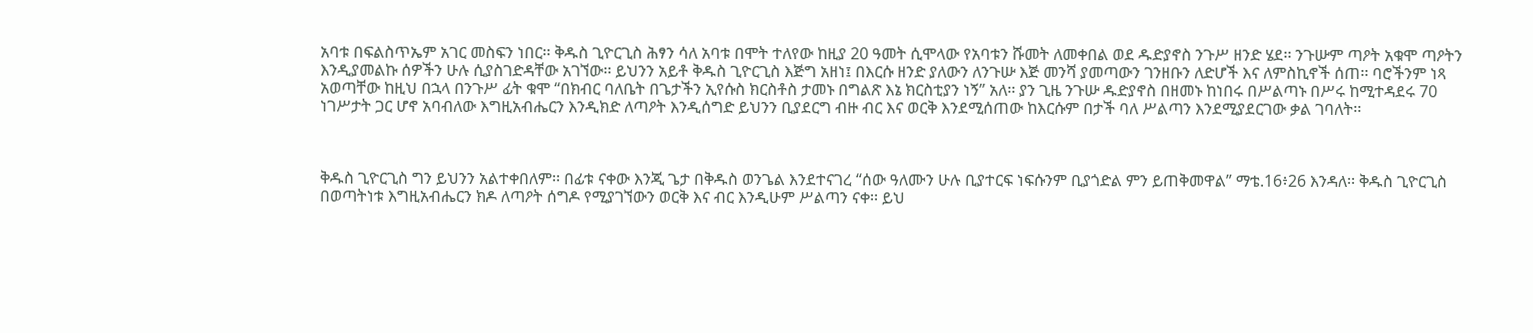አባቱ በፍልስጥኤም አገር መስፍን ነበር፡፡ ቅዱስ ጊዮርጊስ ሕፃን ሳለ አባቱ በሞት ተለየው ከዚያ 20 ዓመት ሲሞላው የአባቱን ሹመት ለመቀበል ወደ ዱድያኖስ ንጉሥ ዘንድ ሄደ፡፡ ንጉሡም ጣዖት አቁሞ ጣዖትን እንዲያመልኩ ሰዎችን ሁሉ ሲያስገድዳቸው አገኘው፡፡ ይህንን አይቶ ቅዱስ ጊዮርጊስ እጅግ አዘነ፤ በእርሱ ዘንድ ያለውን ለንጉሡ እጅ መንሻ ያመጣውን ገንዘቡን ለድሆች እና ለምስኪኖች ሰጠ፡፡ ባሮችንም ነጻ አወጣቸው ከዚህ በኋላ በንጉሥ ፊት ቁሞ “በክብር ባለቤት በጌታችን ኢየሱስ ክርስቶስ ታመኑ በግልጽ እኔ ክርስቲያን ነኝ” አለ፡፡ ያን ጊዜ ንጉሡ ዱድያኖስ በዘመኑ ከነበሩ በሥልጣኑ በሥሩ ከሚተዳደሩ 70 ነገሥታት ጋር ሆኖ አባብለው እግዚአብሔርን እንዲክድ ለጣዖት እንዲሰግድ ይህንን ቢያደርግ ብዙ ብር እና ወርቅ እንደሚሰጠው ከእርሱም በታች ባለ ሥልጣን እንደሚያደርገው ቃል ገባለት፡፡



ቅዱስ ጊዮርጊስ ግን ይህንን አልተቀበለም፡፡ በፊቱ ናቀው እንጂ ጌታ በቅዱስ ወንጌል እንደተናገረ “ሰው ዓለሙን ሁሉ ቢያተርፍ ነፍሱንም ቢያጎድል ምን ይጠቅመዋል” ማቴ.16፥26 እንዳለ፡፡ ቅዱስ ጊዮርጊስ በወጣትነቱ እግዚአብሔርን ክዶ ለጣዖት ሰግዶ የሚያገኘውን ወርቅ እና ብር እንዲሁም ሥልጣን ናቀ፡፡ ይህ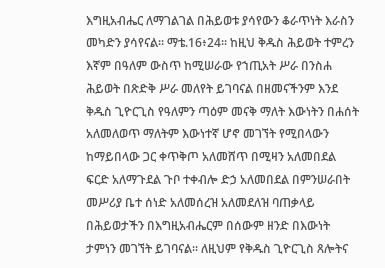እግዚአብሔር ለማገልገል በሕይወቱ ያሳየውን ቆራጥነት እራስን መካድን ያሳየናል፡፡ ማቴ.16፥24፡፡ ከዚህ ቅዱስ ሕይወት ተምረን እኛም በዓለም ውስጥ ከሚሠራው የኀጢአት ሥራ በንስሐ ሕይወት በጽድቅ ሥራ መለየት ይገባናል በዘመናችንም እንደ ቅዱስ ጊዮርጊስ የዓለምን ጣዕም መናቅ ማለት እውነትን በሐሰት አለመለወጥ ማለትም እውነተኛ ሆኖ መገኘት የሚበላውን ከማይበላው ጋር ቀጥቅጦ አለመሸጥ በሚዛን አለመበደል ፍርድ አለማጉደል ጉቦ ተቀብሎ ድኃ አለመበደል በምንሠራበት መሥሪያ ቤተ ሰነድ አለመሰረዝ አለመደለዝ ባጠቃላይ በሕይወታችን በእግዚአብሔርም በሰውም ዘንድ በእውነት ታምነን መገኘት ይገባናል፡፡ ለዚህም የቅዱስ ጊዮርጊስ ጸሎትና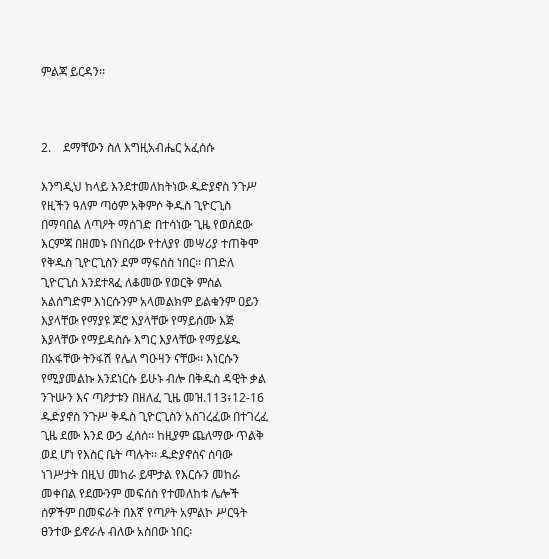ምልጃ ይርዳን፡፡



2.    ደማቸውን ስለ እግዚአብሔር አፈሰሱ

እንግዲህ ከላይ እንደተመለከትነው ዱድያኖስ ንጉሥ የዚችን ዓለም ጣዕም አቅምሶ ቅዱስ ጊዮርጊስ በማባበል ለጣዖት ማሰገድ በተሳነው ጊዜ የወሰደው እርምጃ በዘመኑ በነበረው የተለያየ መሣሪያ ተጠቅሞ የቅዱስ ጊዮርጊስን ደም ማፍሰስ ነበር፡፡ በገድለ ጊዮርጊስ እንደተጻፈ ለቆመው የወርቅ ምስል አልሰግድም እነርሱንም አላመልክም ይልቁንም ዐይን እያላቸው የማያዩ ጆሮ እያላቸው የማይሰሙ እጅ እያላቸው የማይዳስሱ እግር እያላቸው የማይሄዱ በአፋቸው ትንፋሽ የሌለ ግዑዛን ናቸው፡፡ እነርሱን የሚያመልኩ እንደነርሱ ይሁኑ ብሎ በቅዱስ ዳዊት ቃል ንጉሡን እና ጣዖታቱን በዘለፈ ጊዜ መዝ.113፥12-16 ዱድያኖስ ንጉሥ ቅዱስ ጊዮርጊስን አስገረፈው በተገረፈ ጊዜ ደሙ እንደ ውኃ ፈሰሰ፡፡ ከዚያም ጨለማው ጥልቅ ወደ ሆነ የእስር ቤት ጣሉት፡፡ ዱድያኖስና ሰባው ነገሥታት በዚህ መከራ ይሞታል የእርሱን መከራ መቀበል የደሙንም መፍሰስ የተመለከቱ ሌሎች ሰዎችም በመፍራት በእኛ የጣዖት አምልኮ ሥርዓት ፀንተው ይኖራሉ ብለው አስበው ነበር፡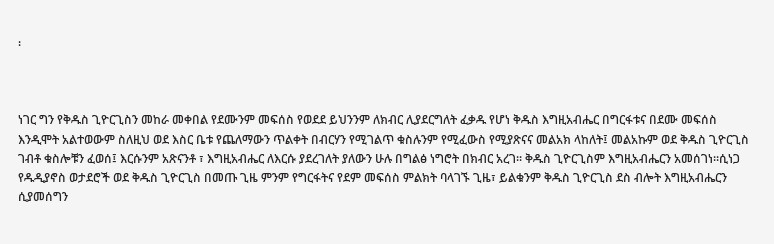፡



ነገር ግን የቅዱስ ጊዮርጊስን መከራ መቀበል የደሙንም መፍሰስ የወደደ ይህንንም ለክብር ሊያደርግለት ፈቃዱ የሆነ ቅዱስ እግዚአብሔር በግርፋቱና በደሙ መፍሰስ እንዲሞት አልተወውም ስለዚህ ወደ እስር ቤቱ የጨለማውን ጥልቀት በብርሃን የሚገልጥ ቁስሉንም የሚፈውስ የሚያጽናና መልአክ ላከለት፤ መልአኩም ወደ ቅዱስ ጊዮርጊስ ገብቶ ቁስሎቹን ፈወሰ፤ እርሱንም አጽናንቶ ፣ እግዚአብሔር ለእርሱ ያደረገለት ያለውን ሁሉ በግልፅ ነግሮት በክብር አረገ፡፡ ቅዱስ ጊዮርጊስም እግዚአብሔርን አመሰገነ፡፡ሲነጋ የዱዲያኖስ ወታደሮች ወደ ቅዱስ ጊዮርጊስ በመጡ ጊዜ ምንም የግርፋትና የደም መፍሰስ ምልክት ባላገኙ ጊዜ፣ ይልቁንም ቅዱስ ጊዮርጊስ ደስ ብሎት እግዚአብሔርን ሲያመሰግን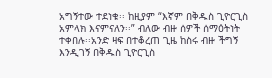አግኝተው ተደነቁ፡፡ ከዚያም “እኛም በቅዱስ ጊዮርጊስ አምላክ እናምናለን፡፡” ብለው ብዙ ሰዎች ሰማዕትነት ተቀበሉ፡፡አንድ ዛፍ በተቆረጠ ጊዜ ከስሩ ብዙ ችግኝ እንዲገኝ በቅዱስ ጊዮርጊስ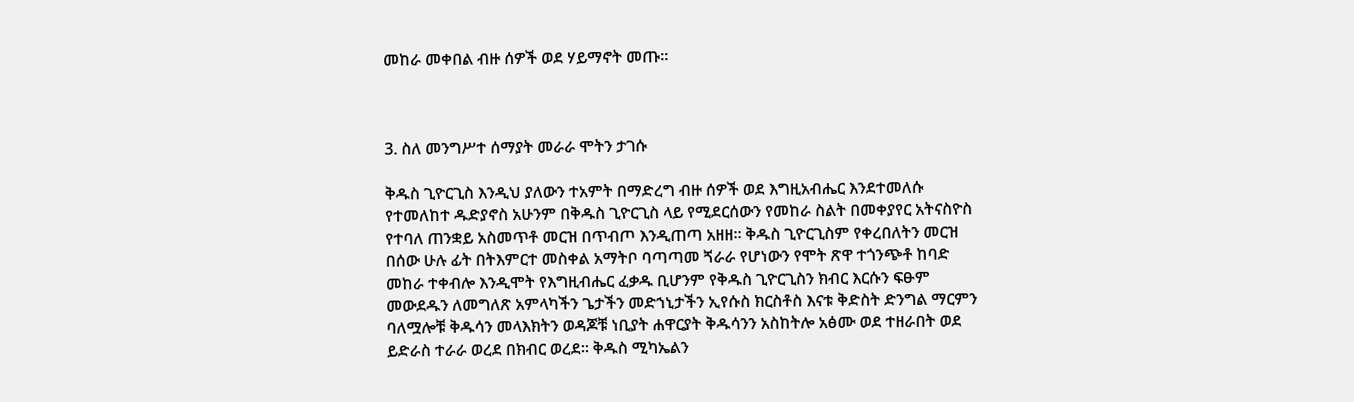መከራ መቀበል ብዙ ሰዎች ወደ ሃይማኖት መጡ፡፡



3. ስለ መንግሥተ ሰማያት መራራ ሞትን ታገሱ

ቅዱስ ጊዮርጊስ እንዲህ ያለውን ተአምት በማድረግ ብዙ ሰዎች ወደ እግዚአብሔር እንደተመለሱ የተመለከተ ዱድያኖስ አሁንም በቅዱስ ጊዮርጊስ ላይ የሚደርሰውን የመከራ ስልት በመቀያየር አትናስዮስ የተባለ ጠንቋይ አስመጥቶ መርዝ በጥብጦ እንዲጠጣ አዘዘ፡፡ ቅዱስ ጊዮርጊስም የቀረበለትን መርዝ በሰው ሁሉ ፊት በትእምርተ መስቀል አማትቦ ባጣጣመ ጘራራ የሆነውን የሞት ጽዋ ተጎንጭቶ ከባድ መከራ ተቀብሎ እንዲሞት የእግዚብሔር ፈቃዱ ቢሆንም የቅዱስ ጊዮርጊስን ክብር እርሱን ፍፁም መውደዱን ለመግለጽ አምላካችን ጌታችን መድኀኒታችን ኢየሱስ ክርስቶስ እናቱ ቅድስት ድንግል ማርምን ባለሟሎቹ ቅዱሳን መላእክትን ወዳጆቹ ነቢያት ሐዋርያት ቅዱሳንን አስከትሎ አፅሙ ወደ ተዘራበት ወደ ይድራስ ተራራ ወረደ በክብር ወረደ፡፡ ቅዱስ ሚካኤልን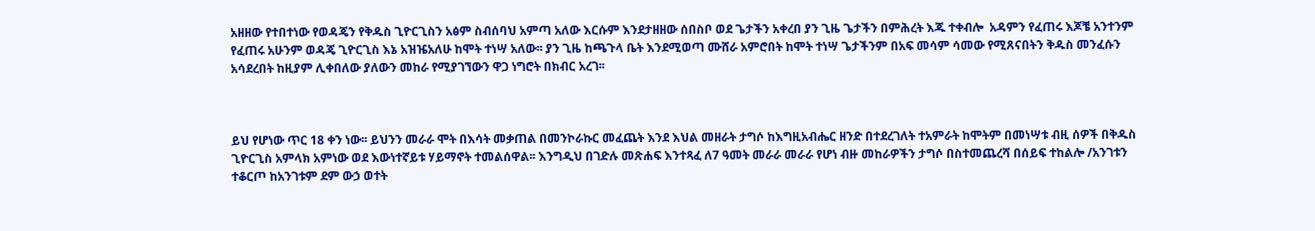አዘዘው የተበተነው የወዳጄን የቅዱስ ጊዮርጊስን አፅም ስብሰባህ አምጣ አለው እርሱም እንደታዘዘው ሰበስቦ ወደ ጌታችን አቀረበ ያን ጊዜ ጌታችን በምሕረት እጁ ተቀብሎ  አዳምን የፈጠሩ እጆቼ አንተንም የፈጠሩ አሁንም ወዳጄ ጊዮርጊስ እኔ አዝዤአለሁ ከሞት ተነሣ አለው፡፡ ያን ጊዜ ከጫጉላ ቤት እንደሚወጣ ሙሸራ አምሮበት ከሞት ተነሣ ጌታችንም በአፍ መሳም ሳመው የሚጸናበትን ቅዱስ መንፈሱን አሳደረበት ከዚያም ሊቀበለው ያለውን መከራ የሚያገኘውን ዋጋ ነግሮት በክብር አረገ፡፡



ይህ የሆነው ጥር 18 ቀን ነው፡፡ ይህንን መራራ ሞት በእሳት መቃጠል በመንኮራኩር መፈጨት እንደ እህል መዘራት ታግሶ ከእግዚአብሔር ዘንድ በተደረገለት ተአምራት ከሞትም በመነሣቱ ብዚ ሰዎች በቅዱስ ጊዮርጊስ አምላክ አምነው ወደ እውነተኛይቱ ሃይማኖት ተመልሰዋል፡፡ እንግዲህ በገድሉ መጽሐፍ እንተጻፈ ለ7 ዓመት መራራ መራራ የሆነ ብዙ መከራዎችን ታግሶ በስተመጨረሻ በሰይፍ ተከልሎ /አንገቱን ተቆርጦ ከአንገቱም ደም ውኃ ወተት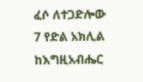ፈሶ ለተጋድሎው 7 የድል አክሊል ከእግዚአብሔር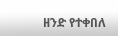ዘንድ የተቀበለ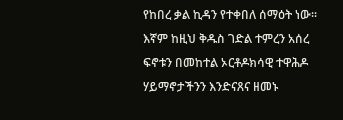የከበረ ቃል ኪዳን የተቀበለ ሰማዕት ነው፡፡ እኛም ከዚህ ቅዱስ ገድል ተምረን አሰረ ፍኖቱን በመከተል ኦርቶዶክሳዊ ተዋሕዶ ሃይማኖታችንን እንድናጸና ዘመኑ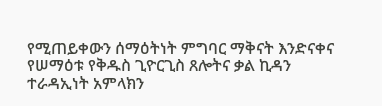የሚጠይቀውን ሰማዕትነት ምግባር ማቅናት እንድናቀና የሠማዕቱ የቅዱስ ጊዮርጊስ ጸሎትና ቃል ኪዳን ተራዳኢነት አምላክን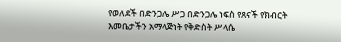የወለደች በድንጋሌ ሥጋ በድንጋሌ ነፍስ የጸናች የክብርት እመቤታችን አማላጅነት የቅድስት ሥላሴ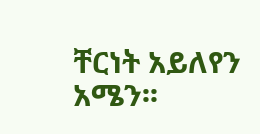ቸርነት አይለየን አሜን፡፡